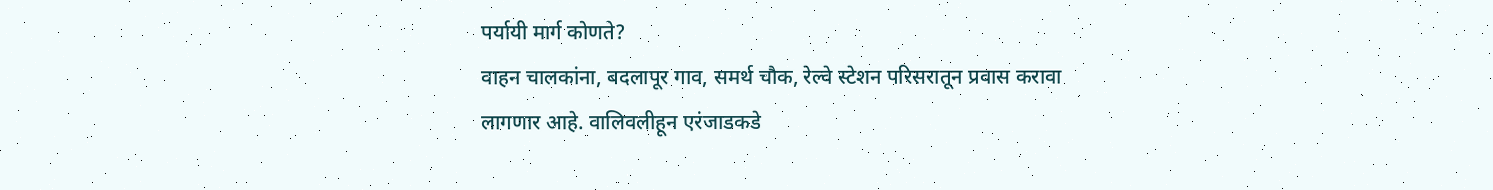पर्यायी मार्ग कोणते?
वाहन चालकांना, बदलापूर गाव, समर्थ चौक, रेल्वे स्टेशन परिसरातून प्रवास करावा लागणार आहे. वालिवलीहून एरंजाडकडे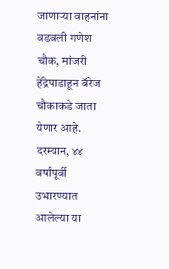जाणाऱ्या वाहनांना वडवली गणेश चौक, मांजरी हेंद्रेपाडाहून बॅरेज चौकाकडे जाता येणार आहे. दरम्यान, ४४ वर्षांपूर्वी उभारण्यात आलेल्या या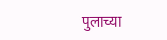पुलाच्या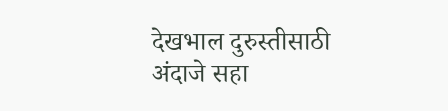देखभाल दुरुस्तीसाठी अंदाजे सहा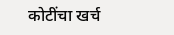कोटींचा खर्च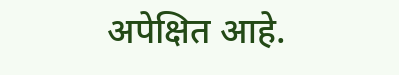अपेक्षित आहे.